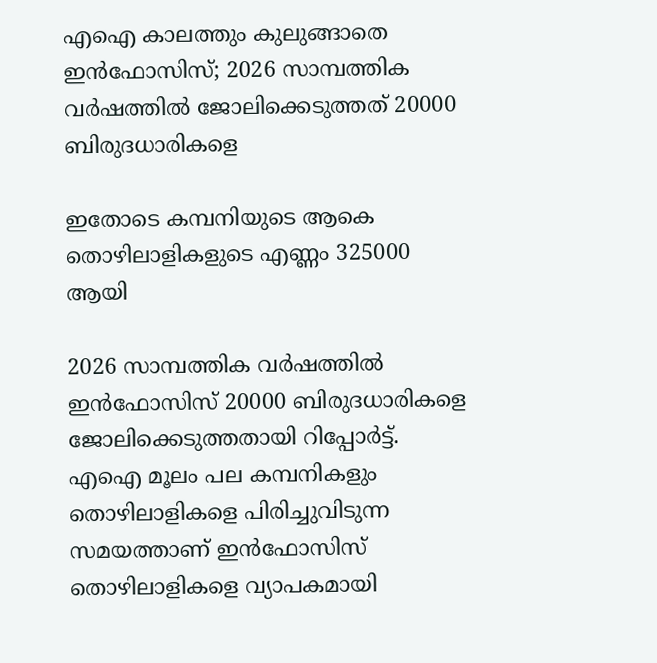എഐ കാലത്തും കുലുങ്ങാതെ ഇൻഫോസിസ്; 2026 സാമ്പത്തിക വർഷത്തിൽ ജോലിക്കെടുത്തത് 20000 ബിരുദധാരികളെ

ഇതോടെ കമ്പനിയുടെ ആകെ തൊഴിലാളികളുടെ എണ്ണം 325000 ആയി

2026 സാമ്പത്തിക വർഷത്തിൽ ഇൻഫോസിസ് 20000 ബിരുദധാരികളെ ജോലിക്കെടുത്തതായി റിപ്പോർട്ട്. എഐ മൂലം പല കമ്പനികളും തൊഴിലാളികളെ പിരിച്ചുവിടുന്ന സമയത്താണ് ഇൻഫോസിസ് തൊഴിലാളികളെ വ്യാപകമായി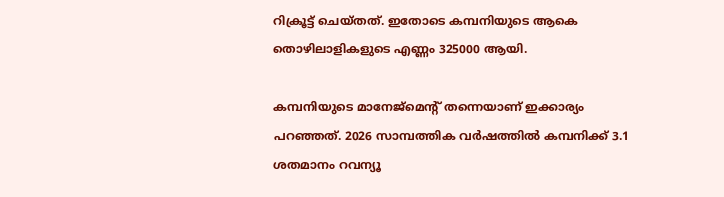റിക്രൂട്ട് ചെയ്തത്. ഇതോടെ കമ്പനിയുടെ ആകെ തൊഴിലാളികളുടെ എണ്ണം 325000 ആയി.

കമ്പനിയുടെ മാനേജ്‌മെന്റ് തന്നെയാണ് ഇക്കാര്യം പറഞ്ഞത്. 2026 സാമ്പത്തിക വർഷത്തിൽ കമ്പനിക്ക് 3.1 ശതമാനം റവന്യൂ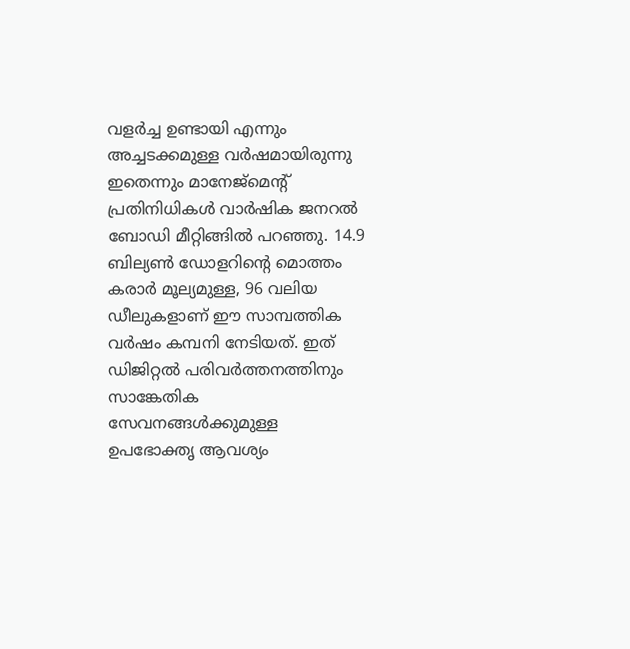വളർച്ച ഉണ്ടായി എന്നും അച്ചടക്കമുള്ള വർഷമായിരുന്നു ഇതെന്നും മാനേജ്‌മെന്റ് പ്രതിനിധികൾ വാർഷിക ജനറൽ ബോഡി മീറ്റിങ്ങിൽ പറഞ്ഞു. 14.9 ബില്യൺ ഡോളറിന്റെ മൊത്തം കരാർ മൂല്യമുള്ള, 96 വലിയ ഡീലുകളാണ് ഈ സാമ്പത്തിക വർഷം കമ്പനി നേടിയത്. ഇത് ഡിജിറ്റൽ പരിവർത്തനത്തിനും സാങ്കേതിക സേവനങ്ങൾക്കുമുള്ള ഉപഭോക്തൃ ആവശ്യം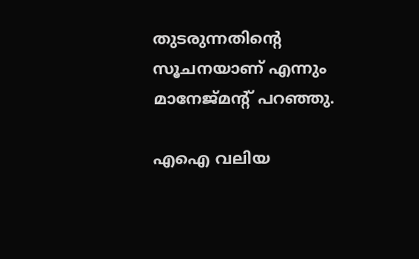തുടരുന്നതിന്റെ സൂചനയാണ് എന്നും മാനേജ്‌മന്റ് പറഞ്ഞു.

എഐ വലിയ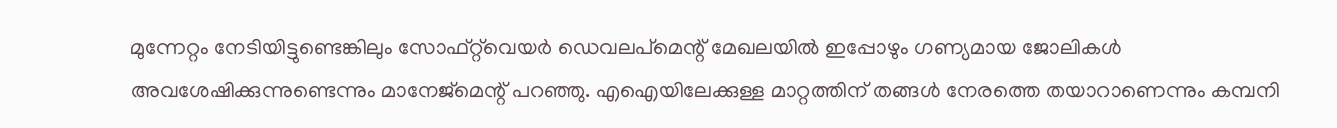മുന്നേറ്റം നേടിയിട്ടുണ്ടെങ്കിലും സോഫ്റ്റ്‌വെയർ ഡെവലപ്മെന്റ് മേഖലയിൽ ഇപ്പോഴും ഗണ്യമായ ജോലികൾ അവശേഷിക്കുന്നുണ്ടെന്നും മാനേജ്‌മെന്റ് പറഞ്ഞു. എഐയിലേക്കുള്ള മാറ്റത്തിന് തങ്ങൾ നേരത്തെ തയാറാണെന്നും കമ്പനി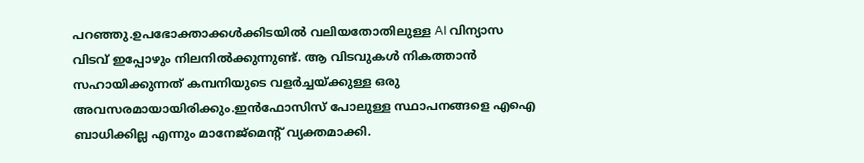പറഞ്ഞു.ഉപഭോക്താക്കൾക്കിടയിൽ വലിയതോതിലുള്ള AI വിന്യാസ വിടവ് ഇപ്പോഴും നിലനിൽക്കുന്നുണ്ട്. ആ വിടവുകൾ നികത്താൻ സഹായിക്കുന്നത് കമ്പനിയുടെ വളർച്ചയ്ക്കുള്ള ഒരു അവസരമായായിരിക്കും.ഇൻഫോസിസ് പോലുള്ള സ്ഥാപനങ്ങളെ എഐ ബാധിക്കില്ല എന്നും മാനേജ്‌മെന്റ് വ്യക്തമാക്കി.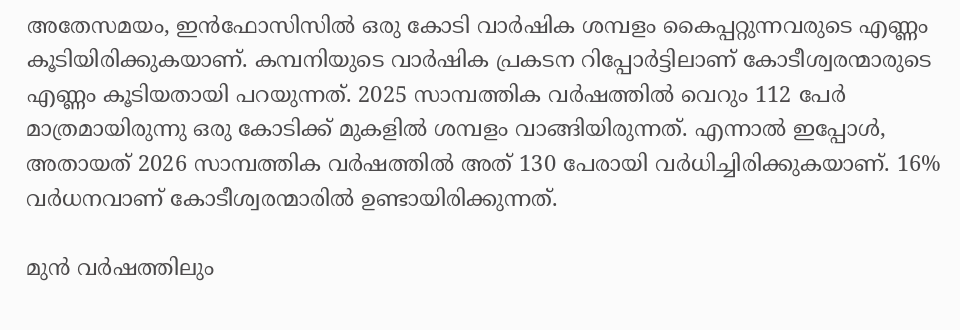അതേസമയം, ഇൻഫോസിസിൽ ഒരു കോടി വാർഷിക ശമ്പളം കൈപ്പറ്റുന്നവരുടെ എണ്ണം കൂടിയിരിക്കുകയാണ്. കമ്പനിയുടെ വാർഷിക പ്രകടന റിപ്പോർട്ടിലാണ് കോടീശ്വരന്മാരുടെ എണ്ണം കൂടിയതായി പറയുന്നത്. 2025 സാമ്പത്തിക വർഷത്തിൽ വെറും 112 പേർ മാത്രമായിരുന്നു ഒരു കോടിക്ക് മുകളിൽ ശമ്പളം വാങ്ങിയിരുന്നത്. എന്നാൽ ഇപ്പോൾ, അതായത് 2026 സാമ്പത്തിക വർഷത്തിൽ അത് 130 പേരായി വർധിച്ചിരിക്കുകയാണ്. 16% വർധനവാണ് കോടീശ്വരന്മാരിൽ ഉണ്ടായിരിക്കുന്നത്.

മുൻ വർഷത്തിലും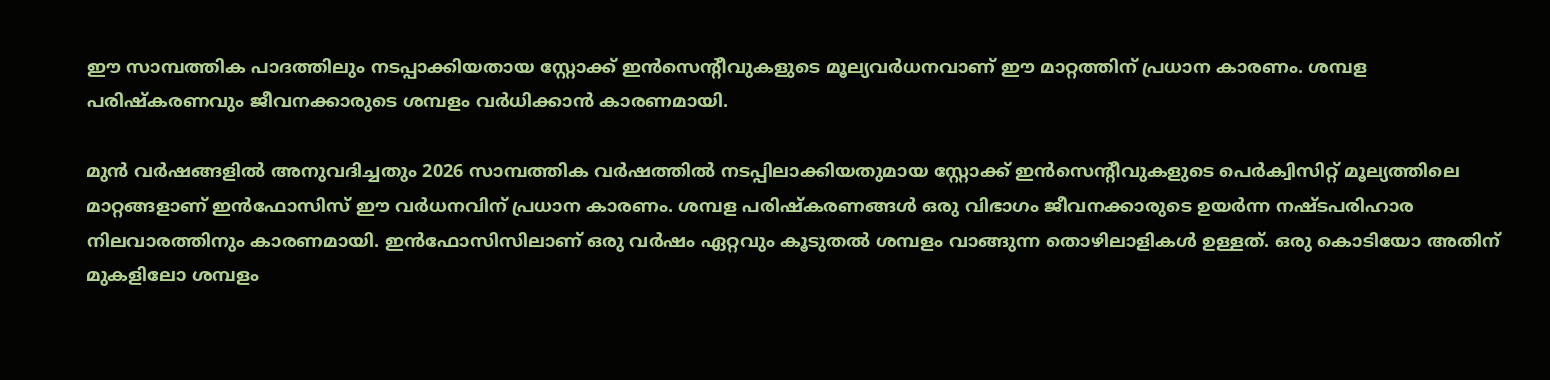ഈ സാമ്പത്തിക പാദത്തിലും നടപ്പാക്കിയതായ സ്റ്റോക്ക് ഇൻസെന്റീവുകളുടെ മൂല്യവർധനവാണ് ഈ മാറ്റത്തിന് പ്രധാന കാരണം. ശമ്പള പരിഷ്കരണവും ജീവനക്കാരുടെ ശമ്പളം വർധിക്കാൻ കാരണമായി.

മുൻ വർഷങ്ങളിൽ അനുവദിച്ചതും 2026 സാമ്പത്തിക വർഷത്തിൽ നടപ്പിലാക്കിയതുമായ സ്റ്റോക്ക് ഇൻസെന്റീവുകളുടെ പെർക്വിസിറ്റ് മൂല്യത്തിലെ മാറ്റങ്ങളാണ് ഇൻഫോസിസ് ഈ വർധനവിന് പ്രധാന കാരണം. ശമ്പള പരിഷ്കരണങ്ങൾ ഒരു വിഭാഗം ജീവനക്കാരുടെ ഉയർന്ന നഷ്ടപരിഹാര നിലവാരത്തിനും കാരണമായി. ഇന്‍ഫോസിസിലാണ് ഒരു വർഷം ഏറ്റവും കൂടുതൽ ശമ്പളം വാങ്ങുന്ന തൊഴിലാളികൾ ഉള്ളത്. ഒരു കൊടിയോ അതിന് മുകളിലോ ശമ്പളം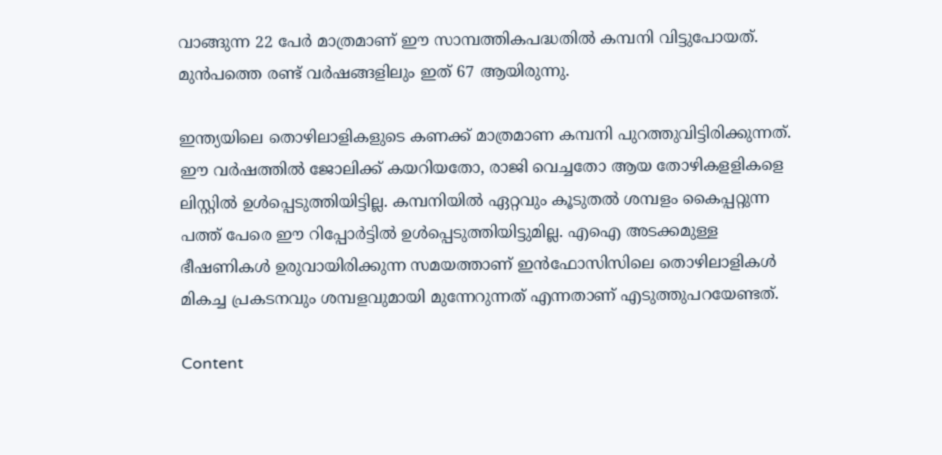വാങ്ങുന്ന 22 പേർ മാത്രമാണ് ഈ സാമ്പത്തികപദ്ധതിൽ കമ്പനി വിട്ടുപോയത്. മുൻപത്തെ രണ്ട് വർഷങ്ങളിലും ഇത് 67 ആയിരുന്നു.

ഇന്ത്യയിലെ തൊഴിലാളികളുടെ കണക്ക് മാത്രമാണ കമ്പനി പുറത്തുവിട്ടിരിക്കുന്നത്. ഈ വർഷത്തിൽ ജോലിക്ക് കയറിയതോ, രാജി വെച്ചതോ ആയ തോഴികളളികളെ ലിസ്റ്റിൽ ഉൾപ്പെടുത്തിയിട്ടില്ല. കമ്പനിയിൽ ഏറ്റവും കൂടുതൽ ശമ്പളം കൈപ്പറ്റുന്ന പത്ത് പേരെ ഈ റിപ്പോർട്ടിൽ ഉൾപ്പെടുത്തിയിട്ടുമില്ല. എഐ അടക്കമുള്ള ഭീഷണികൾ ഉരുവായിരിക്കുന്ന സമയത്താണ് ഇൻഫോസിസിലെ തൊഴിലാളികൾ മികച്ച പ്രകടനവും ശമ്പളവുമായി മുന്നേറുന്നത് എന്നതാണ് എടുത്തുപറയേണ്ടത്.

Content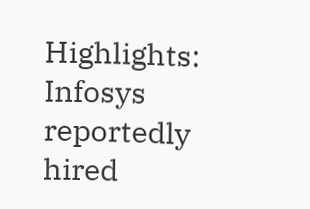Highlights: Infosys reportedly hired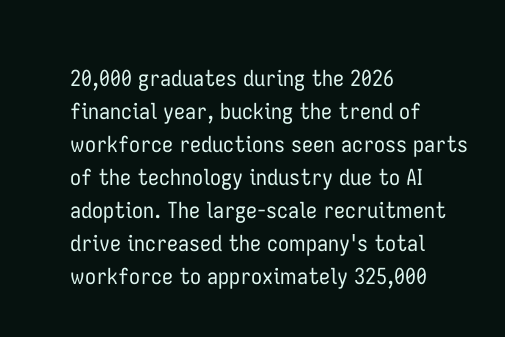20,000 graduates during the 2026 financial year, bucking the trend of workforce reductions seen across parts of the technology industry due to AI adoption. The large-scale recruitment drive increased the company's total workforce to approximately 325,000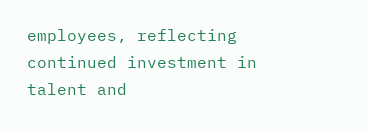employees, reflecting continued investment in talent and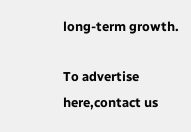long-term growth.

To advertise here,contact us